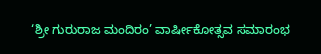‘ಶ್ರೀ ಗುರುರಾಜ ಮಂದಿರಂ’ ವಾರ್ಷೀಕೋತ್ಸವ ಸಮಾರಂಭ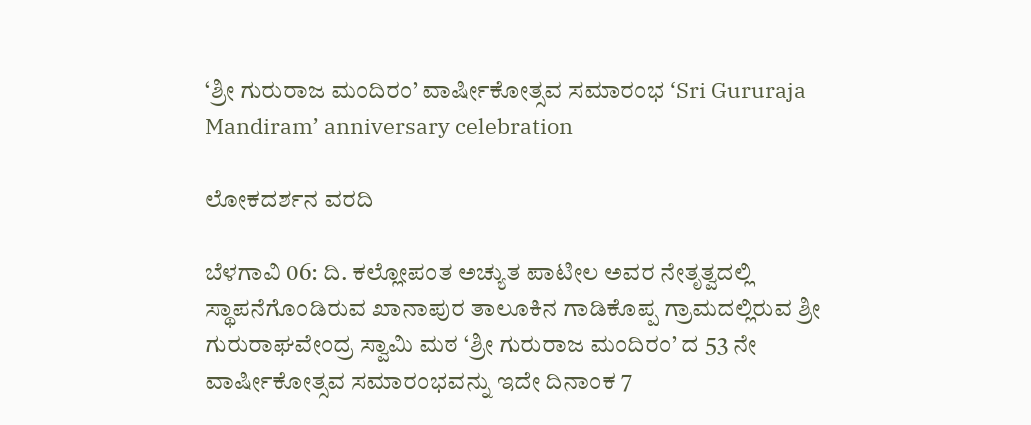‘ಶ್ರೀ ಗುರುರಾಜ ಮಂದಿರಂ’ ವಾರ್ಷೀಕೋತ್ಸವ ಸಮಾರಂಭ ‘Sri Gururaja Mandiram’ anniversary celebration

ಲೋಕದರ್ಶನ ವರದಿ

ಬೆಳಗಾವಿ 06: ದಿ. ಕಲ್ಲೋಪಂತ ಅಚ್ಯುತ ಪಾಟೀಲ ಅವರ ನೇತೃತ್ವದಲ್ಲಿ ಸ್ಥಾಪನೆಗೊಂಡಿರುವ ಖಾನಾಪುರ ತಾಲೂಕಿನ ಗಾಡಿಕೊಪ್ಪ ಗ್ರಾಮದಲ್ಲಿರುವ ಶ್ರೀ ಗುರುರಾಘವೇಂದ್ರ ಸ್ವಾಮಿ ಮಠ ‘ಶ್ರೀ ಗುರುರಾಜ ಮಂದಿರಂ’ ದ 53 ನೇ ವಾರ್ಷೀಕೋತ್ಸವ ಸಮಾರಂಭವನ್ನು ಇದೇ ದಿನಾಂಕ 7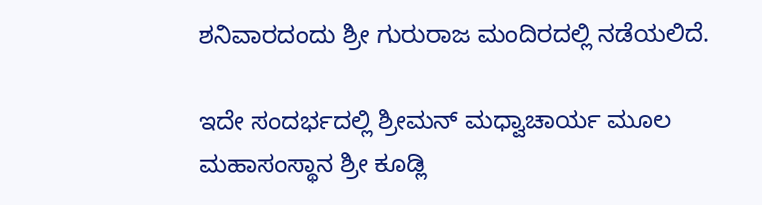ಶನಿವಾರದಂದು ಶ್ರೀ ಗುರುರಾಜ ಮಂದಿರದಲ್ಲಿ ನಡೆಯಲಿದೆ.

ಇದೇ ಸಂದರ್ಭದಲ್ಲಿ ಶ್ರೀಮನ್ ಮಧ್ವಾಚಾರ್ಯ ಮೂಲ ಮಹಾಸಂಸ್ಥಾನ ಶ್ರೀ ಕೂಡ್ಲಿ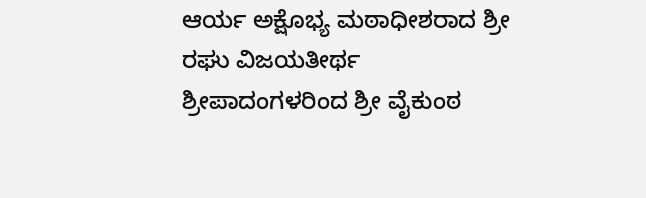ಆರ್ಯ ಅಕ್ಷೊಭ್ಯ ಮಠಾಧೀಶರಾದ ಶ್ರೀ ರಘು ವಿಜಯತೀರ್ಥ ಶ್ರೀಪಾದಂಗಳರಿಂದ ಶ್ರೀ ವೈಕುಂಠ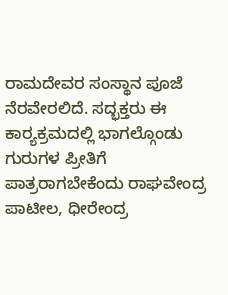ರಾಮದೇವರ ಸಂಸ್ಥಾನ ಪೂಜೆ ನೆರವೇರಲಿದೆ. ಸದ್ಭಕ್ತರು ಈ ಕಾರ‌್ಯಕ್ರಮದಲ್ಲಿ ಭಾಗಲ್ಗೊಂಡು ಗುರುಗಳ ಪ್ರೀತಿಗೆ ಪಾತ್ರರಾಗಬೇಕೆಂದು ರಾಘವೇಂದ್ರ ಪಾಟೀಲ, ಧೀರೇಂದ್ರ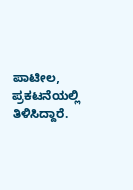ಪಾಟೀಲ, ಪ್ರಕಟನೆಯಲ್ಲಿ ತಿಳಿಸಿದ್ದಾರೆ.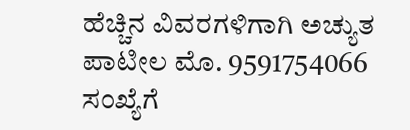ಹೆಚ್ಚಿನ ವಿವರಗಳಿಗಾಗಿ ಅಚ್ಯುತ ಪಾಟೀಲ ಮೊ. 9591754066 ಸಂಖ್ಯೆಗೆ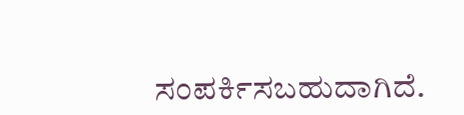ಸಂಪರ್ಕಿಸಬಹುದಾಗಿದೆ.